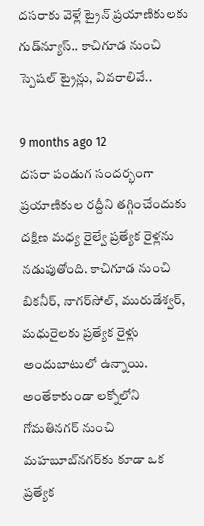దసరాకు వెళ్లే ట్రైన్ ప్రయాణికులకు గుడ్‌న్యూస్.. కాచిగూడ నుంచి స్పెషల్ ట్రైన్లు, వివరాలివే..

9 months ago 12
దసరా పండుగ సందర్భంగా ప్రయాణికుల రద్దీని తగ్గించేందుకు దక్షిణ మధ్య రైల్వే ప్రత్యేక రైళ్లను నడుపుతోంది. కాచిగూడ నుంచి బికనీర్, నాగర్‌సోల్, మురుడేశ్వర్, మధురైలకు ప్రత్యేక రైళ్లు అందుబాటులో ఉన్నాయి. అంతేకాకుండా లక్నోలోని గోమతినగర్ నుంచి మహబూబ్‌నగర్‌కు కూడా ఒక ప్రత్యేక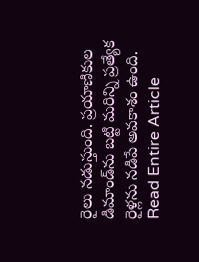రైలు నడుస్తుంది. ప్రయాణికుల డిమాండ్‌ను బట్టి మరిన్ని ప్రత్యేక రైళ్లను నడిపే అవకాశం ఉంది.
Read Entire Article